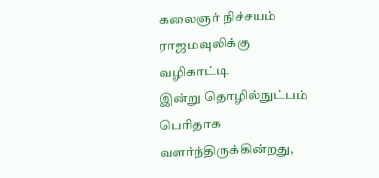கலைஞர் நிச்சயம் ராஜமவுலிக்கு வழிகாட்டி
இன்று தொழில்நுட்பம் பெரிதாக வளர்ந்திருக்கின்றது,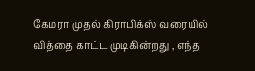கேமரா முதல் கிராபிக்ஸ் வரையில் வித்தை காட்ட முடிகின்றது , எந்த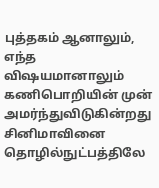புத்தகம் ஆனாலும், எந்த விஷயமானாலும் கணிபொறியின் முன் அமர்ந்துவிடுகின்றது சினிமாவினை தொழில்நுட்பத்திலே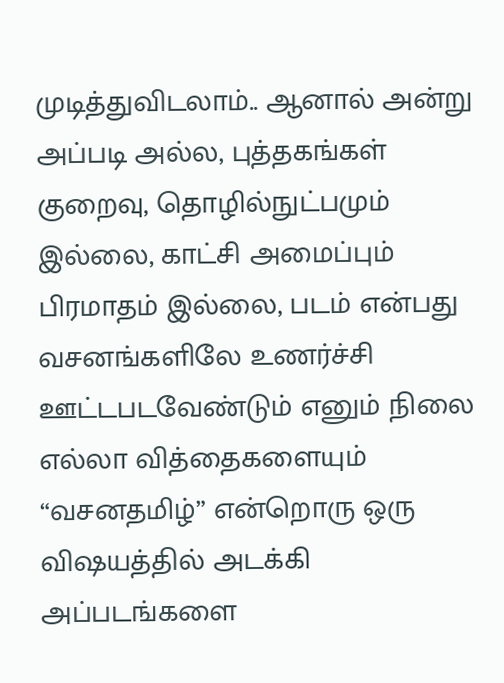முடித்துவிடலாம்.. ஆனால் அன்று அப்படி அல்ல, புத்தகங்கள் குறைவு, தொழில்நுட்பமும் இல்லை, காட்சி அமைப்பும் பிரமாதம் இல்லை, படம் என்பது வசனங்களிலே உணர்ச்சி ஊட்டபடவேண்டும் எனும் நிலை எல்லா வித்தைகளையும் “வசனதமிழ்” என்றொரு ஒரு விஷயத்தில் அடக்கி அப்படங்களை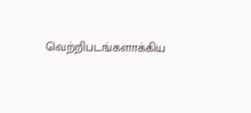வெற்றிபடங்களாக்கிய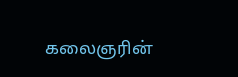கலைஞரின்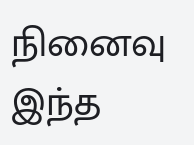நினைவு இந்த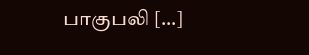பாகுபலி […]